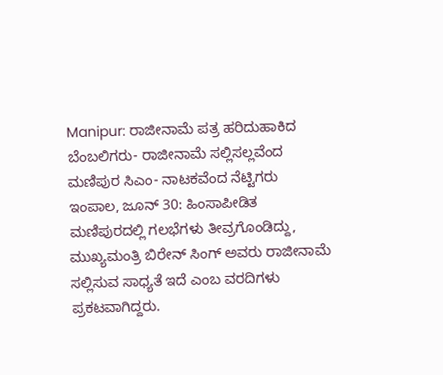Manipur: ರಾಜೀನಾಮೆ ಪತ್ರ ಹರಿದುಹಾಕಿದ ಬೆಂಬಲಿಗರು- ರಾಜೀನಾಮೆ ಸಲ್ಲಿಸಲ್ಲವೆಂದ ಮಣಿಪುರ ಸಿಎಂ- ನಾಟಕವೆಂದ ನೆಟ್ಟಿಗರು
ಇಂಪಾಲ, ಜೂನ್ 30: ಹಿಂಸಾಪೀಡಿತ ಮಣಿಪುರದಲ್ಲಿ ಗಲಭೆಗಳು ತೀವ್ರಗೊಂಡಿದ್ದು, ಮುಖ್ಯಮಂತ್ರಿ ಬಿರೇನ್ ಸಿಂಗ್ ಅವರು ರಾಜೀನಾಮೆ ಸಲ್ಲಿಸುವ ಸಾಧ್ಯತೆ ಇದೆ ಎಂಬ ವರದಿಗಳು ಪ್ರಕಟವಾಗಿದ್ದರು.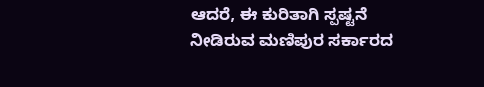ಆದರೆ, ಈ ಕುರಿತಾಗಿ ಸ್ಪಷ್ಟನೆ ನೀಡಿರುವ ಮಣಿಪುರ ಸರ್ಕಾರದ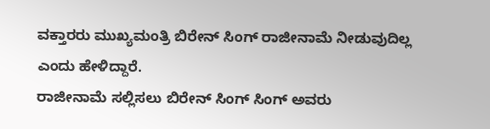ವಕ್ತಾರರು ಮುಖ್ಯಮಂತ್ರಿ ಬಿರೇನ್ ಸಿಂಗ್ ರಾಜೀನಾಮೆ ನೀಡುವುದಿಲ್ಲ ಎಂದು ಹೇಳಿದ್ದಾರೆ.
ರಾಜೀನಾಮೆ ಸಲ್ಲಿಸಲು ಬಿರೇನ್ ಸಿಂಗ್ ಸಿಂಗ್ ಅವರು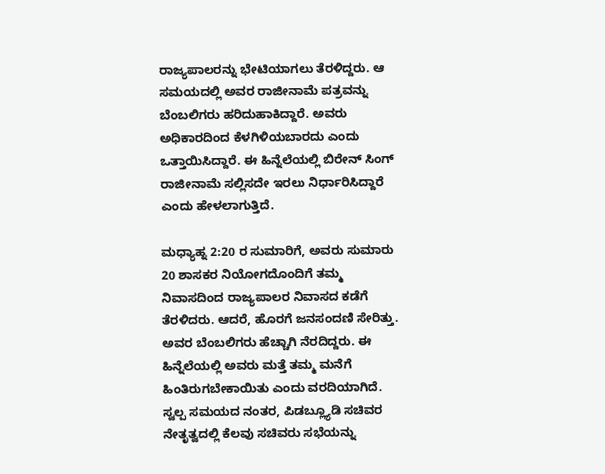ರಾಜ್ಯಪಾಲರನ್ನು ಭೇಟಿಯಾಗಲು ತೆರಳಿದ್ದರು. ಆ ಸಮಯದಲ್ಲಿ ಅವರ ರಾಜೀನಾಮೆ ಪತ್ರವನ್ನು ಬೆಂಬಲಿಗರು ಹರಿದುಹಾಕಿದ್ದಾರೆ. ಅವರು ಅಧಿಕಾರದಿಂದ ಕೆಳಗಿಳಿಯಬಾರದು ಎಂದು ಒತ್ತಾಯಿಸಿದ್ದಾರೆ. ಈ ಹಿನ್ನೆಲೆಯಲ್ಲಿ ಬಿರೇನ್ ಸಿಂಗ್ ರಾಜೀನಾಮೆ ಸಲ್ಲಿಸದೇ ಇರಲು ನಿರ್ಧಾರಿಸಿದ್ದಾರೆ ಎಂದು ಹೇಳಲಾಗುತ್ತಿದೆ.

ಮಧ್ಯಾಹ್ನ 2:20 ರ ಸುಮಾರಿಗೆ, ಅವರು ಸುಮಾರು 20 ಶಾಸಕರ ನಿಯೋಗದೊಂದಿಗೆ ತಮ್ಮ ನಿವಾಸದಿಂದ ರಾಜ್ಯಪಾಲರ ನಿವಾಸದ ಕಡೆಗೆ ತೆರಳಿದರು. ಆದರೆ, ಹೊರಗೆ ಜನಸಂದಣಿ ಸೇರಿತ್ತು. ಅವರ ಬೆಂಬಲಿಗರು ಹೆಚ್ಚಾಗಿ ನೆರದಿದ್ದರು. ಈ ಹಿನ್ನೆಲೆಯಲ್ಲಿ ಅವರು ಮತ್ತೆ ತಮ್ಮ ಮನೆಗೆ ಹಿಂತಿರುಗಬೇಕಾಯಿತು ಎಂದು ವರದಿಯಾಗಿದೆ.
ಸ್ವಲ್ಪ ಸಮಯದ ನಂತರ, ಪಿಡಬ್ಲ್ಯೂಡಿ ಸಚಿವರ ನೇತೃತ್ವದಲ್ಲಿ ಕೆಲವು ಸಚಿವರು ಸಭೆಯನ್ನು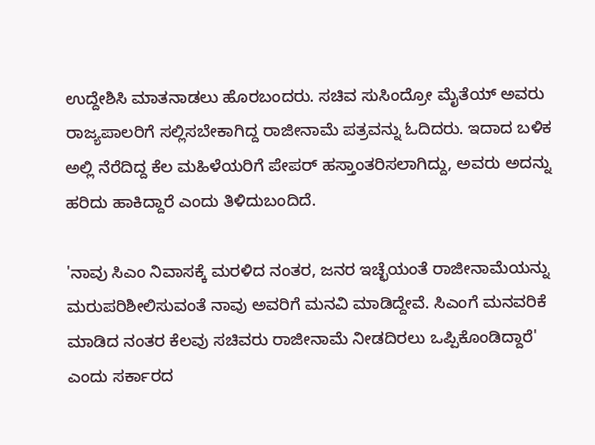ಉದ್ದೇಶಿಸಿ ಮಾತನಾಡಲು ಹೊರಬಂದರು. ಸಚಿವ ಸುಸಿಂದ್ರೋ ಮೈತೆಯ್ ಅವರು ರಾಜ್ಯಪಾಲರಿಗೆ ಸಲ್ಲಿಸಬೇಕಾಗಿದ್ದ ರಾಜೀನಾಮೆ ಪತ್ರವನ್ನು ಓದಿದರು. ಇದಾದ ಬಳಿಕ ಅಲ್ಲಿ ನೆರೆದಿದ್ದ ಕೆಲ ಮಹಿಳೆಯರಿಗೆ ಪೇಪರ್ ಹಸ್ತಾಂತರಿಸಲಾಗಿದ್ದು, ಅವರು ಅದನ್ನು ಹರಿದು ಹಾಕಿದ್ದಾರೆ ಎಂದು ತಿಳಿದುಬಂದಿದೆ.

'ನಾವು ಸಿಎಂ ನಿವಾಸಕ್ಕೆ ಮರಳಿದ ನಂತರ, ಜನರ ಇಚ್ಛೆಯಂತೆ ರಾಜೀನಾಮೆಯನ್ನು ಮರುಪರಿಶೀಲಿಸುವಂತೆ ನಾವು ಅವರಿಗೆ ಮನವಿ ಮಾಡಿದ್ದೇವೆ. ಸಿಎಂಗೆ ಮನವರಿಕೆ ಮಾಡಿದ ನಂತರ ಕೆಲವು ಸಚಿವರು ರಾಜೀನಾಮೆ ನೀಡದಿರಲು ಒಪ್ಪಿಕೊಂಡಿದ್ದಾರೆ' ಎಂದು ಸರ್ಕಾರದ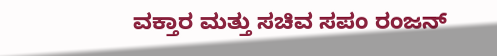ವಕ್ತಾರ ಮತ್ತು ಸಚಿವ ಸಪಂ ರಂಜನ್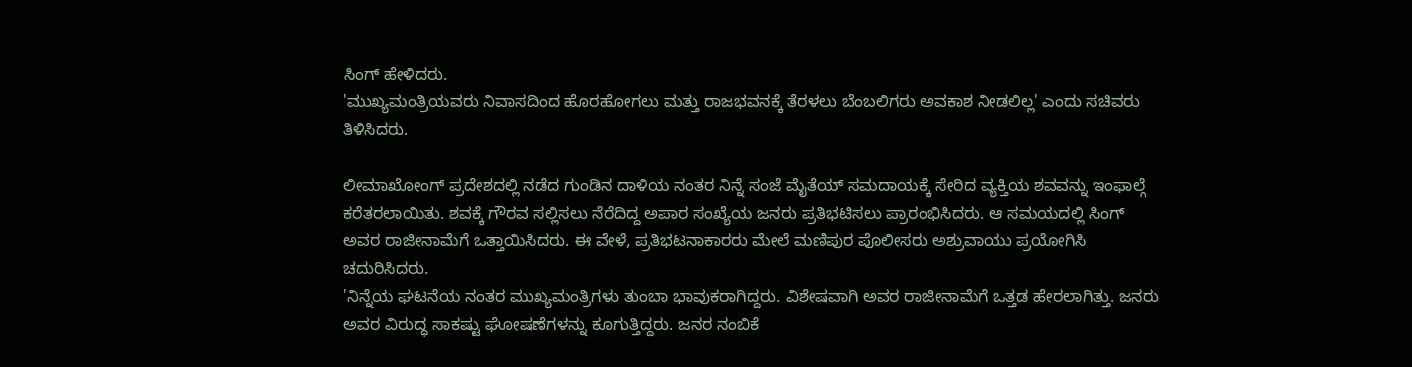ಸಿಂಗ್ ಹೇಳಿದರು.
'ಮುಖ್ಯಮಂತ್ರಿಯವರು ನಿವಾಸದಿಂದ ಹೊರಹೋಗಲು ಮತ್ತು ರಾಜಭವನಕ್ಕೆ ತೆರಳಲು ಬೆಂಬಲಿಗರು ಅವಕಾಶ ನೀಡಲಿಲ್ಲ' ಎಂದು ಸಚಿವರು ತಿಳಿಸಿದರು.

ಲೀಮಾಖೋಂಗ್ ಪ್ರದೇಶದಲ್ಲಿ ನಡೆದ ಗುಂಡಿನ ದಾಳಿಯ ನಂತರ ನಿನ್ನೆ ಸಂಜೆ ಮೈತೆಯ್ ಸಮದಾಯಕ್ಕೆ ಸೇರಿದ ವ್ಯಕ್ತಿಯ ಶವವನ್ನು ಇಂಫಾಲ್ಗೆ ಕರೆತರಲಾಯಿತು. ಶವಕ್ಕೆ ಗೌರವ ಸಲ್ಲಿಸಲು ನೆರೆದಿದ್ದ ಅಪಾರ ಸಂಖ್ಯೆಯ ಜನರು ಪ್ರತಿಭಟಿಸಲು ಪ್ರಾರಂಭಿಸಿದರು. ಆ ಸಮಯದಲ್ಲಿ ಸಿಂಗ್ ಅವರ ರಾಜೀನಾಮೆಗೆ ಒತ್ತಾಯಿಸಿದರು. ಈ ವೇಳೆ, ಪ್ರತಿಭಟನಾಕಾರರು ಮೇಲೆ ಮಣಿಪುರ ಪೊಲೀಸರು ಅಶ್ರುವಾಯು ಪ್ರಯೋಗಿಸಿ ಚದುರಿಸಿದರು.
'ನಿನ್ನೆಯ ಘಟನೆಯ ನಂತರ ಮುಖ್ಯಮಂತ್ರಿಗಳು ತುಂಬಾ ಭಾವುಕರಾಗಿದ್ದರು. ವಿಶೇಷವಾಗಿ ಅವರ ರಾಜೀನಾಮೆಗೆ ಒತ್ತಡ ಹೇರಲಾಗಿತ್ತು. ಜನರು ಅವರ ವಿರುದ್ಧ ಸಾಕಷ್ಟು ಘೋಷಣೆಗಳನ್ನು ಕೂಗುತ್ತಿದ್ದರು. ಜನರ ನಂಬಿಕೆ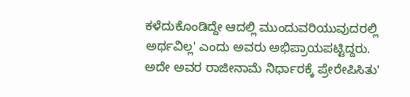ಕಳೆದುಕೊಂಡಿದ್ದೇ ಆದಲ್ಲಿ ಮುಂದುವರಿಯುವುದರಲ್ಲಿ ಅರ್ಥವಿಲ್ಲ' ಎಂದು ಅವರು ಅಭಿಪ್ರಾಯಪಟ್ಟಿದ್ದರು. ಅದೇ ಅವರ ರಾಜೀನಾಮೆ ನಿರ್ಧಾರಕ್ಕೆ ಪ್ರೇರೇಪಿಸಿತು'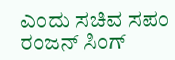ಎಂದು ಸಚಿವ ಸಪಂ ರಂಜನ್ ಸಿಂಗ್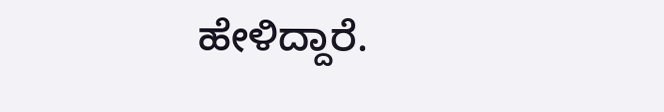ಹೇಳಿದ್ದಾರೆ.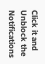Click it and Unblock the Notifications